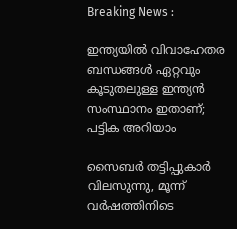Breaking News :

ഇന്ത്യയില്‍ വിവാഹേതര ബന്ധങ്ങള്‍ ഏറ്റവും കൂടുതലുള്ള ഇന്ത്യന്‍ സംസ്ഥാനം ഇതാണ്; പട്ടിക അറിയാം

സൈബര്‍ തട്ടിപ്പുകാര്‍ വിലസുന്നു, മൂന്ന് വര്‍ഷത്തിനിടെ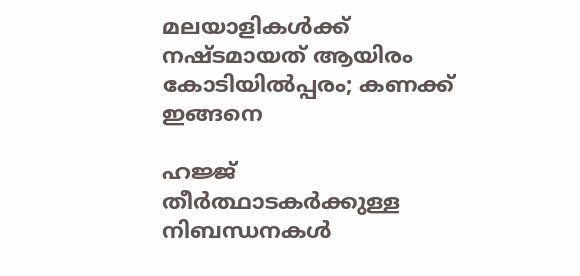മലയാളികള്‍ക്ക് നഷ്ടമായത് ആയിരം കോടിയില്‍പ്പരം; കണക്ക് ഇങ്ങനെ

ഹജ്ജ് തീർത്ഥാടകർക്കുള്ള നിബന്ധനകൾ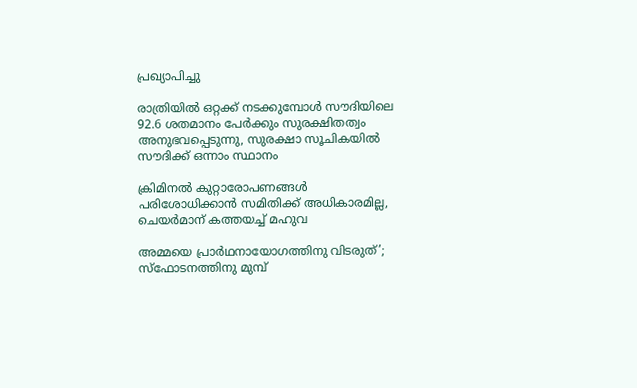പ്രഖ്യാപിച്ചു

രാത്രിയിൽ ഒറ്റക്ക് നടക്കുമ്പോൾ സൗദിയിലെ 92.6 ശതമാനം പേർക്കും സുരക്ഷിതത്വം അനുഭവപ്പെടുന്നു, സുരക്ഷാ സൂചികയിൽ സൗദിക്ക് ഒന്നാം സ്ഥാനം

ക്രിമിനല്‍ കുറ്റാരോപണങ്ങള്‍ പരിശോധിക്കാന്‍ സമിതിക്ക്‌ അധികാരമില്ല, ചെയര്‍മാന്‌ കത്തയച്ച് മഹുവ

അമ്മയെ പ്രാര്‍ഥനായോഗത്തിനു വിടരുത്’; സ്‌ഫോടനത്തിനു മുമ്പ്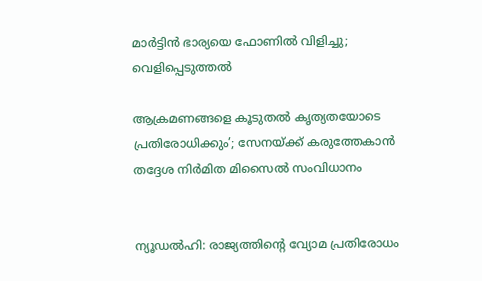മാര്‍ട്ടിന്‍ ഭാര്യയെ ഫോണില്‍ വിളിച്ചു; വെളിപ്പെടുത്തല്‍

ആക്രമണങ്ങളെ കൂടുതല്‍ കൃത്യതയോടെ പ്രതിരോധിക്കും’; സേനയ്ക്ക് കരുത്തേകാന്‍ തദ്ദേശ നിര്‍മിത മിസൈല്‍ സംവിധാനം


ന്യൂഡല്‍ഹി: രാജ്യത്തിന്റെ വ്യോമ പ്രതിരോധം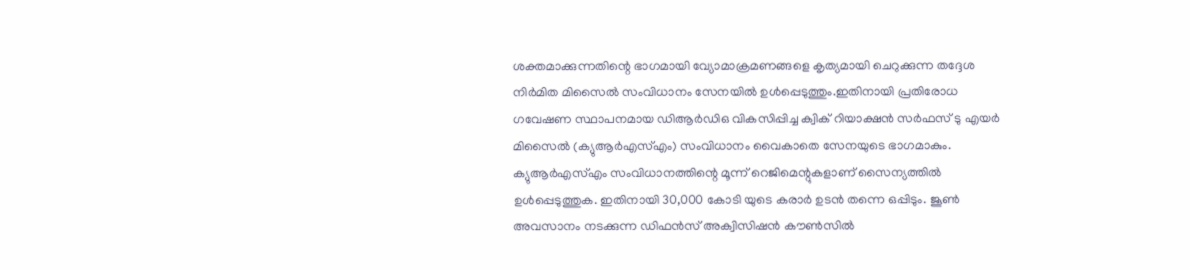ശക്തമാക്കുന്നതിന്റെ ഭാഗമായി വ്യോമാക്രമണങ്ങളെ കൃത്യമായി ചെറുക്കുന്ന തദ്ദേശ നിര്‍മിത മിസൈല്‍ സംവിധാനം സേനയില്‍ ഉള്‍പ്പെടുത്തും.ഇതിനായി പ്രതിരോധ ഗവേഷണ സ്ഥാപനമായ ഡിആര്‍ഡിഒ വികസിപ്പിച്ച ക്വിക് റിയാക്ഷന്‍ സര്‍ഫസ് ടു എയര്‍ മിസൈല്‍ (ക്യുആര്‍എസ്എം) സംവിധാനം വൈകാതെ സേനയുടെ ഭാഗമാകും. ക്യുആര്‍എസ്എം സംവിധാനത്തിന്റെ മൂന്ന് റെജിമെന്റുകളാണ് സൈന്യത്തില്‍ ഉള്‍പ്പെടുത്തുക. ഇതിനായി 30,000 കോടി യുടെ കരാര്‍ ഉടന്‍ തന്നെ ഒപ്പിടും. ജൂണ്‍ അവസാനം നടക്കുന്ന ഡിഫന്‍സ് അക്വിസിഷന്‍ കൗണ്‍സില്‍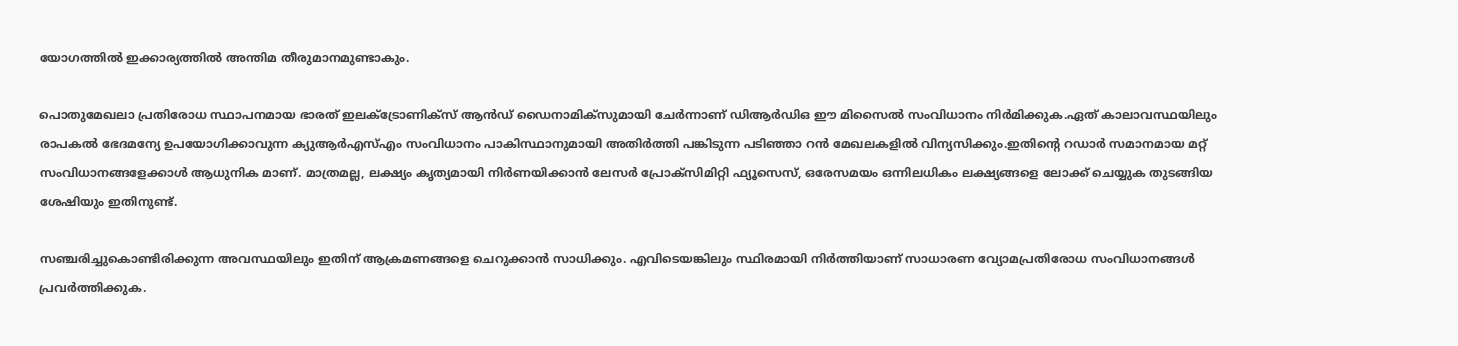യോഗത്തില്‍ ഇക്കാര്യത്തില്‍ അന്തിമ തീരുമാനമുണ്ടാകും.

പൊതുമേഖലാ പ്രതിരോധ സ്ഥാപനമായ ഭാരത് ഇലക്ട്രോണിക്സ് ആന്‍ഡ് ഡൈനാമിക്സുമായി ചേര്‍ന്നാണ് ഡിആര്‍ഡിഒ ഈ മിസൈല്‍ സംവിധാനം നിര്‍മിക്കുക.ഏത് കാലാവസ്ഥയിലും രാപകല്‍ ഭേദമന്യേ ഉപയോഗിക്കാവുന്ന ക്യുആര്‍എസ്എം സംവിധാനം പാകിസ്ഥാനുമായി അതിര്‍ത്തി പങ്കിടുന്ന പടിഞ്ഞാ റന്‍ മേഖലകളില്‍ വിന്യസിക്കും.ഇതിന്റെ റഡാര്‍ സമാനമായ മറ്റ് സംവിധാനങ്ങളേക്കാള്‍ ആധുനിക മാണ്. മാത്രമല്ല, ലക്ഷ്യം കൃത്യമായി നിര്‍ണയിക്കാന്‍ ലേസര്‍ പ്രോക്സിമിറ്റി ഫ്യൂസെസ്, ഒരേസമയം ഒന്നിലധികം ലക്ഷ്യങ്ങളെ ലോക്ക് ചെയ്യുക തുടങ്ങിയ ശേഷിയും ഇതിനുണ്ട്.

സഞ്ചരിച്ചുകൊണ്ടിരിക്കുന്ന അവസ്ഥയിലും ഇതിന് ആക്രമണങ്ങളെ ചെറുക്കാന്‍ സാധിക്കും. എവിടെയങ്കിലും സ്ഥിരമായി നിര്‍ത്തിയാണ് സാധാരണ വ്യോമപ്രതിരോധ സംവിധാനങ്ങള്‍ പ്രവര്‍ത്തിക്കുക.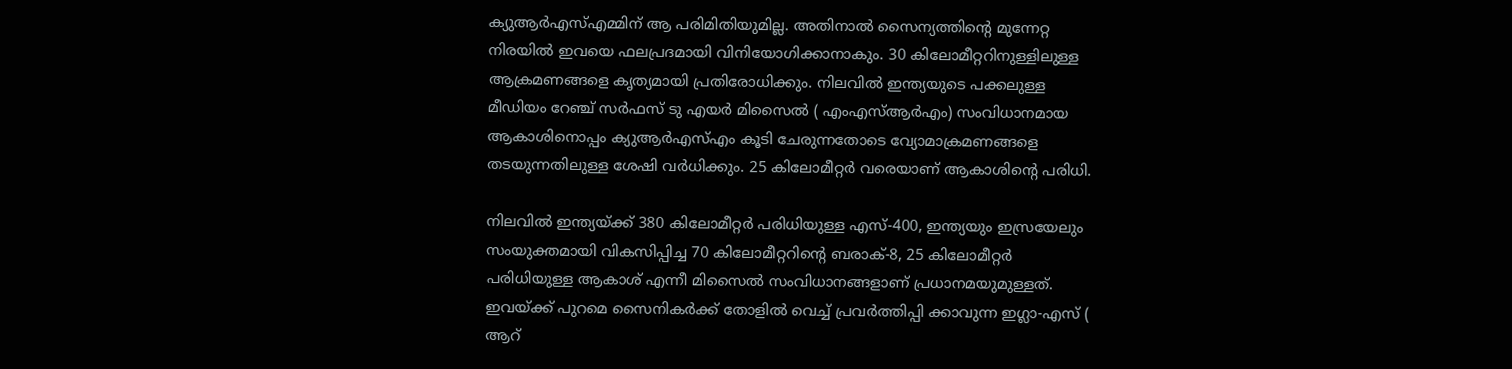ക്യുആര്‍എസ്എമ്മിന് ആ പരിമിതിയുമില്ല. അതിനാല്‍ സൈന്യത്തിന്റെ മുന്നേറ്റ നിരയില്‍ ഇവയെ ഫലപ്രദമായി വിനിയോഗിക്കാനാകും. 30 കിലോമീറ്ററിനുള്ളിലുള്ള ആക്രമണങ്ങളെ കൃത്യമായി പ്രതിരോധിക്കും. നിലവില്‍ ഇന്ത്യയുടെ പക്കലുള്ള മീഡിയം റേഞ്ച് സര്‍ഫസ് ടു എയര്‍ മിസൈല്‍ ( എംഎസ്ആര്‍എം) സംവിധാനമായ ആകാശിനൊപ്പം ക്യുആര്‍എസ്എം കൂടി ചേരുന്നതോടെ വ്യോമാക്രമണങ്ങളെ തടയുന്നതിലുള്ള ശേഷി വര്‍ധിക്കും. 25 കിലോമീറ്റര്‍ വരെയാണ് ആകാശിന്റെ പരിധി.

നിലവില്‍ ഇന്ത്യയ്ക്ക് 380 കിലോമീറ്റര്‍ പരിധിയുള്ള എസ്-400, ഇന്ത്യയും ഇസ്രയേലും സംയുക്തമായി വികസിപ്പിച്ച 70 കിലോമീറ്ററിന്റെ ബരാക്-8, 25 കിലോമീറ്റര്‍ പരിധിയുള്ള ആകാശ് എന്നീ മിസൈല്‍ സംവിധാനങ്ങളാണ് പ്രധാനമയുമുള്ളത്. ഇവയ്ക്ക് പുറമെ സൈനികര്‍ക്ക് തോളില്‍ വെച്ച് പ്രവര്‍ത്തിപ്പി ക്കാവുന്ന ഇഗ്ലാ-എസ് ( ആറ്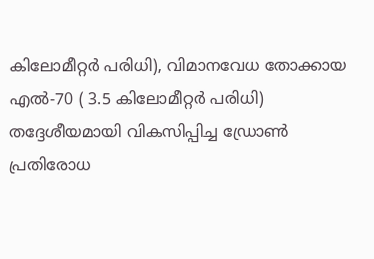കിലോമീറ്റര്‍ പരിധി), വിമാനവേധ തോക്കായ എല്‍-70 ( 3.5 കിലോമീറ്റര്‍ പരിധി) തദ്ദേശീയമായി വികസിപ്പിച്ച ഡ്രോണ്‍ പ്രതിരോധ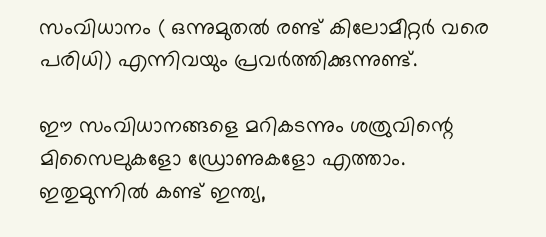സംവിധാനം ( ഒന്നുമുതല്‍ രണ്ട് കിലോമീറ്റര്‍ വരെ പരിധി) എന്നിവയും പ്രവര്‍ത്തിക്കുന്നുണ്ട്.

ഈ സംവിധാനങ്ങളെ മറികടന്നും ശത്രുവിന്റെ മിസൈലുകളോ ഡ്രോണുകളോ എത്താം. ഇതുമുന്നില്‍ കണ്ട് ഇന്ത്യ,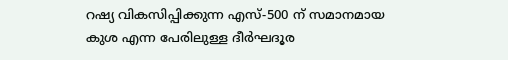റഷ്യ വികസിപ്പിക്കുന്ന എസ്-500 ന് സമാനമായ കുശ എന്ന പേരിലുള്ള ദീര്‍ഘദൂര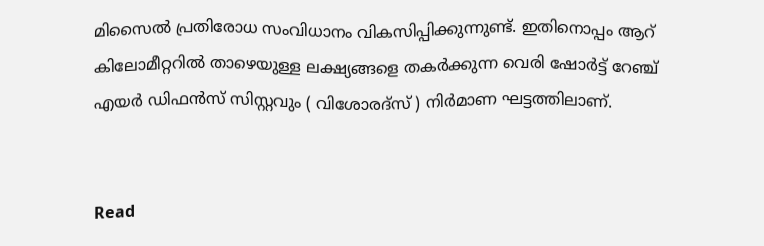മിസൈല്‍ പ്രതിരോധ സംവിധാനം വികസിപ്പിക്കുന്നുണ്ട്. ഇതിനൊപ്പം ആറ് കിലോമീറ്ററില്‍ താഴെയുള്ള ലക്ഷ്യങ്ങളെ തകര്‍ക്കുന്ന വെരി ഷോര്‍ട്ട് റേഞ്ച് എയര്‍ ഡിഫന്‍സ് സിസ്റ്റവും ( വിശോരദ്സ് ) നിര്‍മാണ ഘട്ടത്തിലാണ്.


Read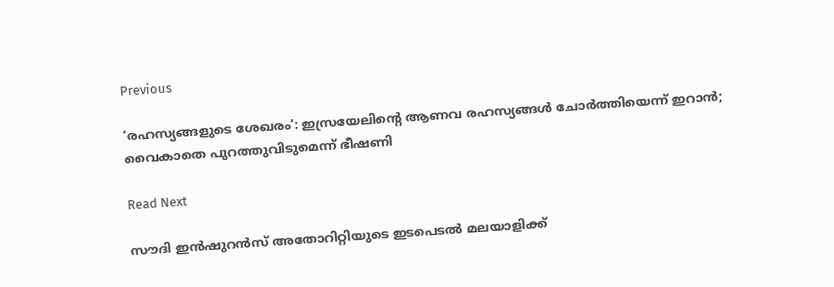Previous

‘രഹസ്യങ്ങളുടെ ശേഖരം’: ഇസ്രയേലിന്റെ ആണവ രഹസ്യങ്ങള്‍ ചോര്‍ത്തിയെന്ന് ഇറാന്‍; വൈകാതെ പുറത്തുവിടുമെന്ന് ഭീഷണി

Read Next

സൗദി ഇൻഷുറൻസ് അതോറിറ്റിയുടെ ഇടപെടൽ മലയാളിക്ക്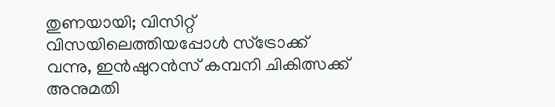തുണയായി; വിസിറ്റ് വിസയിലെത്തിയപ്പോൾ സ്ട്രോക്ക് വന്നു, ഇൻഷുറൻസ് കമ്പനി ചികിത്സക്ക് അനുമതി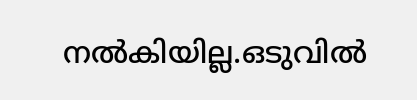നൽകിയില്ല.ഒടുവില്‍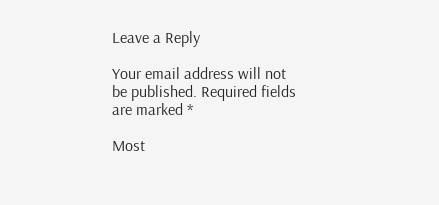Leave a Reply

Your email address will not be published. Required fields are marked *

Most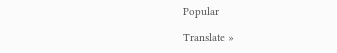Popular

Translate »